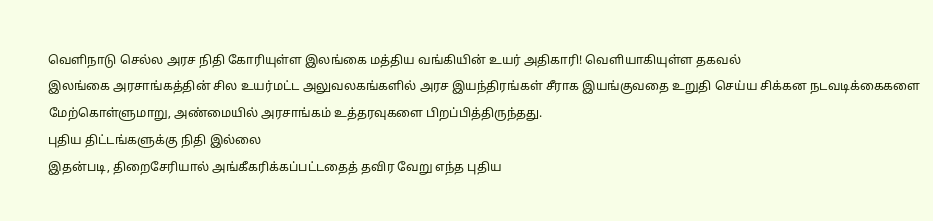வெளிநாடு செல்ல அரச நிதி கோரியுள்ள இலங்கை மத்திய வங்கியின் உயர் அதிகாரி! வெளியாகியுள்ள தகவல்
இலங்கை அரசாங்கத்தின் சில உயர்மட்ட அலுவலகங்களில் அரச இயந்திரங்கள் சீராக இயங்குவதை உறுதி செய்ய சிக்கன நடவடிக்கைகளை மேற்கொள்ளுமாறு, அண்மையில் அரசாங்கம் உத்தரவுகளை பிறப்பித்திருந்தது.
புதிய திட்டங்களுக்கு நிதி இல்லை
இதன்படி, திறைசேரியால் அங்கீகரிக்கப்பட்டதைத் தவிர வேறு எந்த புதிய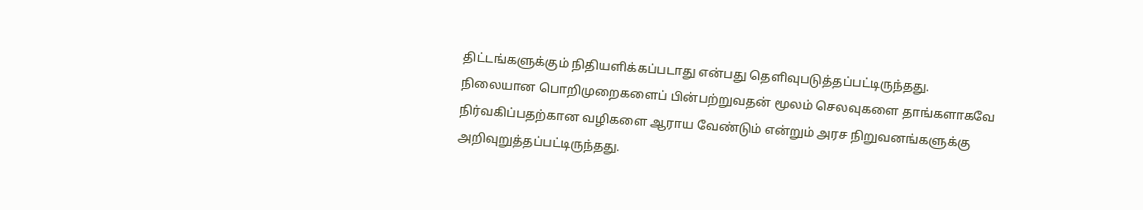திட்டங்களுக்கும் நிதியளிக்கப்படாது என்பது தெளிவுபடுத்தப்பட்டிருந்தது.
நிலையான பொறிமுறைகளைப் பின்பற்றுவதன் மூலம் செலவுகளை தாங்களாகவே நிர்வகிப்பதற்கான வழிகளை ஆராய வேண்டும் என்றும் அரச நிறுவனங்களுக்கு அறிவுறுத்தப்பட்டிருந்தது.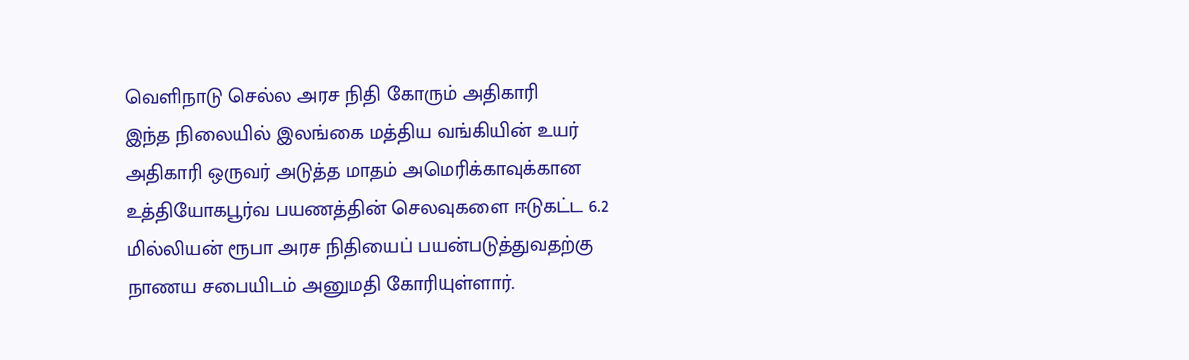வெளிநாடு செல்ல அரச நிதி கோரும் அதிகாரி
இந்த நிலையில் இலங்கை மத்திய வங்கியின் உயர் அதிகாரி ஒருவர் அடுத்த மாதம் அமெரிக்காவுக்கான உத்தியோகபூர்வ பயணத்தின் செலவுகளை ஈடுகட்ட 6.2 மில்லியன் ரூபா அரச நிதியைப் பயன்படுத்துவதற்கு நாணய சபையிடம் அனுமதி கோரியுள்ளார்.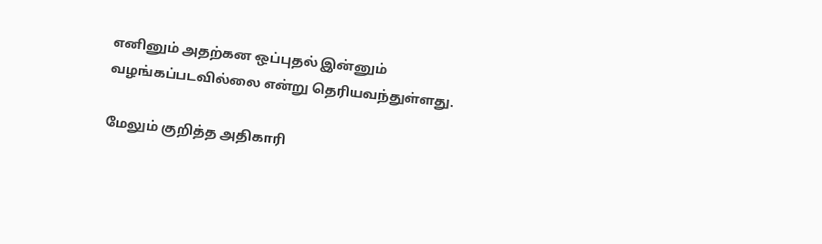எனினும் அதற்கன ஒப்புதல் இன்னும் வழங்கப்படவில்லை என்று தெரியவந்துள்ளது.

மேலும் குறித்த அதிகாரி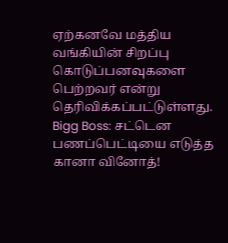ஏற்கனவே மத்திய வங்கியின் சிறப்பு கொடுப்பனவுகளை பெற்றவர் என்று தெரிவிக்கப்பட்டுள்ளது.
Bigg Boss: சட்டென பணப்பெட்டியை எடுத்த கானா வினோத்!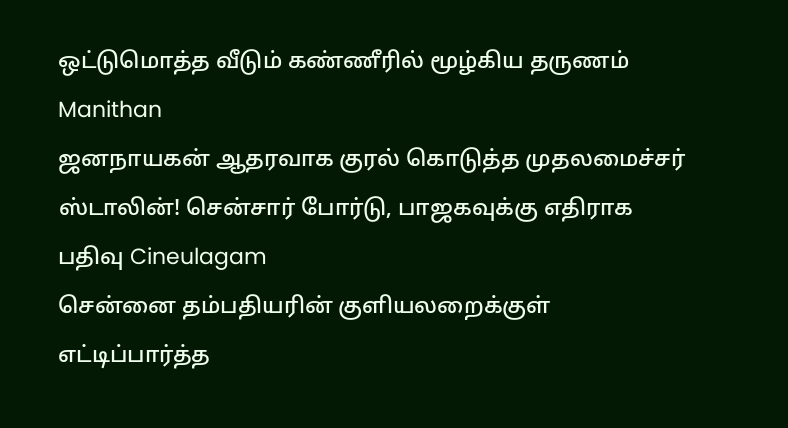ஒட்டுமொத்த வீடும் கண்ணீரில் மூழ்கிய தருணம் Manithan
ஜனநாயகன் ஆதரவாக குரல் கொடுத்த முதலமைச்சர் ஸ்டாலின்! சென்சார் போர்டு, பாஜகவுக்கு எதிராக பதிவு Cineulagam
சென்னை தம்பதியரின் குளியலறைக்குள் எட்டிப்பார்த்த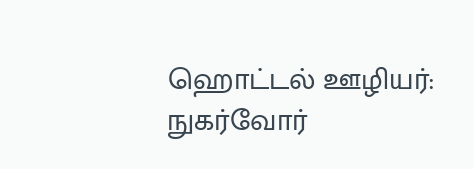ஹொட்டல் ஊழியர்: நுகர்வோர்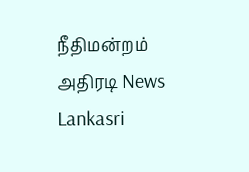நீதிமன்றம் அதிரடி News Lankasri